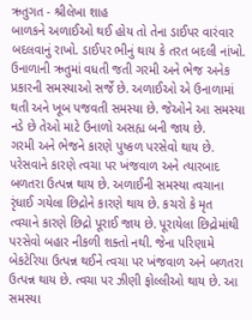ઋતુગત - શ્રીલેખા શાહ
બાળકને અળાઈઓ થઈ હોય તો તેના ડાઈપર વારંવાર બદલવાનું રાખો. ડાઈપર ભીનું થાય કે તરત બદલી નાંખો.
ઉનાળાની ઋતુમાં વધતી જતી ગરમી અને ભેજ અનેક પ્રકારની સમસ્યાઓ સર્જે છે. અળાઈઓ એ ઉનાળામાં થતી અને ખૂબ પજવતી સમસ્યા છે. જેઓને આ સમસ્યા નડે છે તેઓ માટે ઉનાળો અસહ્ય બની જાય છે.
ગરમી અને ભેજને કારણે પુષ્કળ પરસેવો થાય છે. પરેસવાને કારણે ત્વચા પર ખંજવાળ અને ત્યારબાદ બળતરા ઉત્પન્ન થાય છે. અળાઈની સમસ્યા ત્વચાના રૃંધાઈ ગયેલા છિદ્રોને કારણે થાય છે. કચરો કે મૃત
ત્વચાને કારણે છિદ્રો પૂરાઈ જાય છે. પૂરાયેલા છિદ્રોમાંથી પરસેવો બહાર નીકળી શક્તો નથી. જેના પરિણામે બેકટેરિયા ઉત્પન્ન થઈને ત્વચા પર ખંજવાળ અને બળતરા ઉત્પન્ન થાય છે. ત્વચા પર ઝીણી ફોલ્લીઓ થાય છે. આ સમસ્યા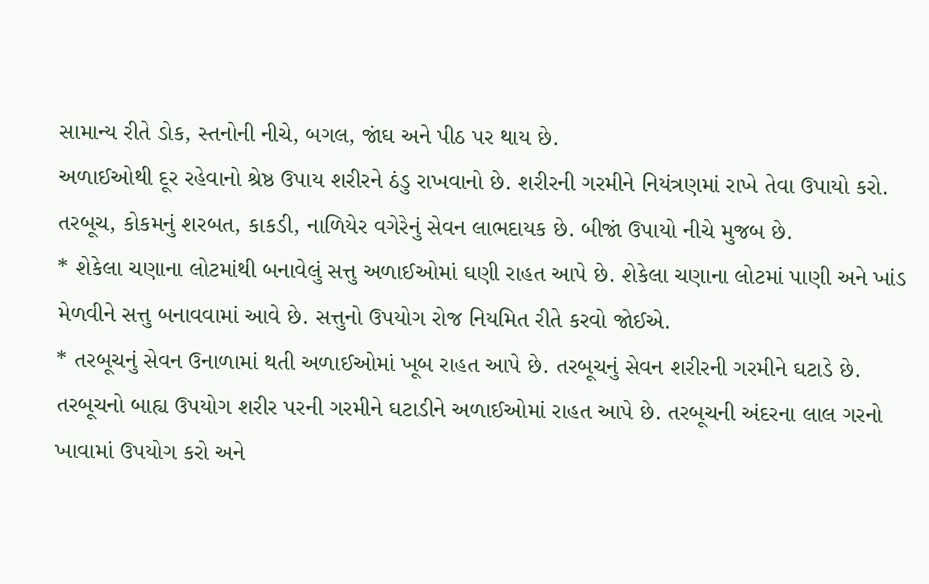સામાન્ય રીતે ડોક, સ્તનોની નીચે, બગલ, જાંઘ અને પીઠ પર થાય છે.
અળાઈઓથી દૂર રહેવાનો શ્રેષ્ઠ ઉપાય શરીરને ઠંડુ રાખવાનો છે. શરીરની ગરમીને નિયંત્રણમાં રાખે તેવા ઉપાયો કરો. તરબૂચ, કોકમનું શરબત, કાકડી, નાળિયેર વગેરેનું સેવન લાભદાયક છે. બીજાં ઉપાયો નીચે મુજબ છે.
* શેકેલા ચણાના લોટમાંથી બનાવેલું સત્તુ અળાઈઓમાં ઘણી રાહત આપે છે. શેકેલા ચણાના લોટમાં પાણી અને ખાંડ મેળવીને સત્તુ બનાવવામાં આવે છે. સત્તુનો ઉપયોગ રોજ નિયમિત રીતે કરવો જોઈએ.
* તરબૂચનું સેવન ઉનાળામાં થતી અળાઈઓમાં ખૂબ રાહત આપે છે. તરબૂચનું સેવન શરીરની ગરમીને ઘટાડે છે. તરબૂચનો બાહ્ય ઉપયોગ શરીર પરની ગરમીને ઘટાડીને અળાઈઓમાં રાહત આપે છે. તરબૂચની અંદરના લાલ ગરનો ખાવામાં ઉપયોગ કરો અને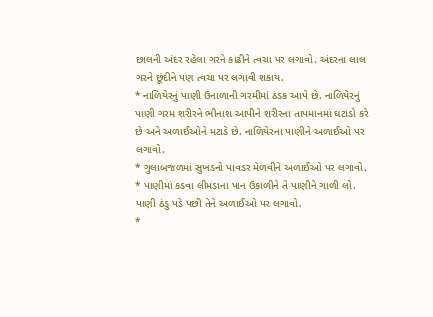છાલની અંદર રહેલા ગરને કાઢીને ત્વચા પર લગાવો. અંદરના લાલ ગરને છૂંદીને પણ ત્વચા પર લગાવી શકાય.
* નાળિયેરનું પાણી ઉનાળાની ગરમીમાં ઠંડક આપે છે. નાળિયેરનું પાણી ગરમ શરીરને ભીનાશ આપીને શરીરના તાપમાનમાં ઘટાડો કરે છે અને અળાઈઓને મટાડે છે. નાળિયેરના પાણીને અળાઈઓ પર લગાવો.
* ગુલાબજળમાં સુખડનો પાવડર મેળવીને અળાઈઓ પર લગાવો.
* પાણીમાં કડવા લીમડાના પાન ઉકાળીને તે પાણીને ગાળી લો. પાણી ઠંડુ પડે પછી તેને અળાઈઓ પર લગાવો.
*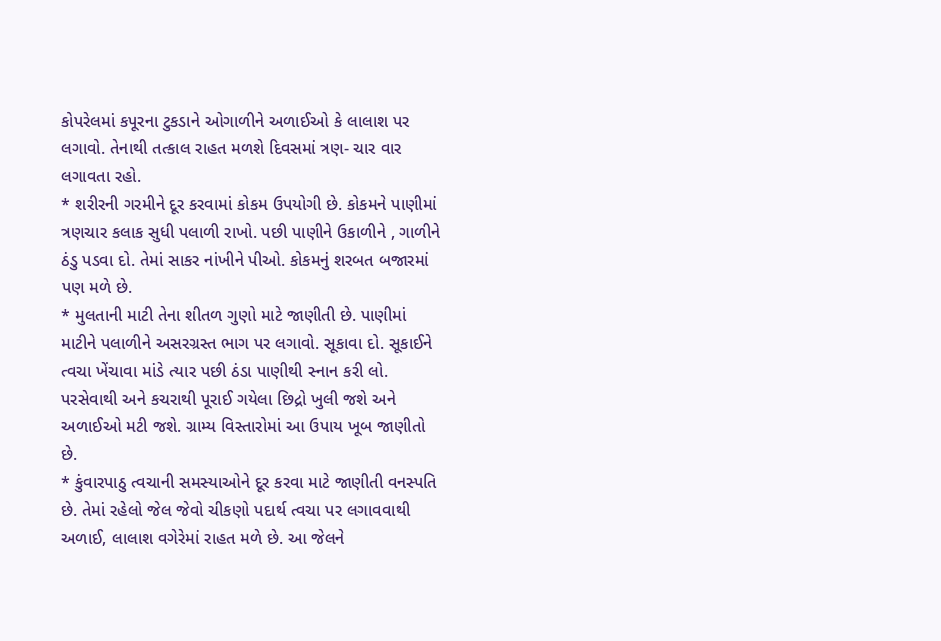કોપરેલમાં કપૂરના ટુકડાને ઓગાળીને અળાઈઓ કે લાલાશ પર લગાવો. તેનાથી તત્કાલ રાહત મળશે દિવસમાં ત્રણ- ચાર વાર લગાવતા રહો.
* શરીરની ગરમીને દૂર કરવામાં કોકમ ઉપયોગી છે. કોકમને પાણીમાં ત્રણચાર કલાક સુધી પલાળી રાખો. પછી પાણીને ઉકાળીને , ગાળીને ઠંડુ પડવા દો. તેમાં સાકર નાંખીને પીઓ. કોકમનું શરબત બજારમાં પણ મળે છે.
* મુલતાની માટી તેના શીતળ ગુણો માટે જાણીતી છે. પાણીમાં માટીને પલાળીને અસરગ્રસ્ત ભાગ પર લગાવો. સૂકાવા દો. સૂકાઈને ત્વચા ખેંચાવા માંડે ત્યાર પછી ઠંડા પાણીથી સ્નાન કરી લો. પરસેવાથી અને કચરાથી પૂરાઈ ગયેલા છિદ્રો ખુલી જશે અને અળાઈઓ મટી જશે. ગ્રામ્ય વિસ્તારોમાં આ ઉપાય ખૂબ જાણીતો છે.
* કુંવારપાઠુ ત્વચાની સમસ્યાઓને દૂર કરવા માટે જાણીતી વનસ્પતિ છે. તેમાં રહેલો જેલ જેવો ચીકણો પદાર્થ ત્વચા પર લગાવવાથી અળાઈ, લાલાશ વગેરેમાં રાહત મળે છે. આ જેલને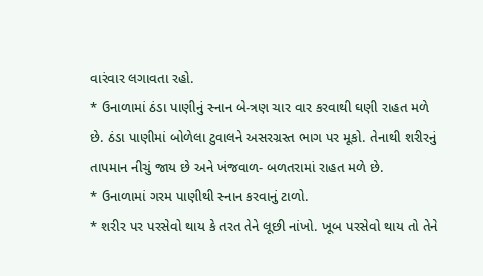વારંવાર લગાવતા રહો.
* ઉનાળામાં ઠંડા પાણીનું સ્નાન બે-ત્રણ ચાર વાર કરવાથી ઘણી રાહત મળે છે. ઠંડા પાણીમાં બોળેલા ટુવાલને અસરગ્રસ્ત ભાગ પર મૂકો. તેનાથી શરીરનું તાપમાન નીચું જાય છે અને ખંજવાળ- બળતરામાં રાહત મળે છે.
* ઉનાળામાં ગરમ પાણીથી સ્નાન કરવાનું ટાળો.
* શરીર પર પરસેવો થાય કે તરત તેને લૂછી નાંખો. ખૂબ પરસેવો થાય તો તેને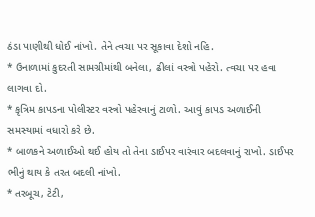ઠંડા પાણીથી ધોઈ નાંખો. તેને ત્વચા પર સૂકાવા દેશો નહિ.
* ઉનાળામાં કુદરતી સામગ્રીમાંથી બનેલા, ઢીલાં વસ્ત્રો પહેરો. ત્વચા પર હવા લાગવા દો.
* કૃત્રિમ કાપડના પોલીસ્ટર વસ્ત્રો પહેરવાનું ટાળો. આવું કાપડ અળાઈની સમસ્યામાં વધારો કરે છે.
* બાળકને અળાઈઓ થઈ હોય તો તેના ડાઈપર વારંવાર બદલવાનું રાખો. ડાઈપર ભીનું થાય કે તરત બદલી નાંખો.
* તરબૂચ, ટેટી,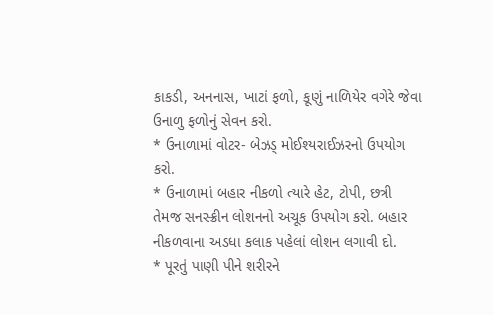કાકડી, અનનાસ, ખાટાં ફળો, કૂણું નાળિયેર વગેરે જેવા ઉનાળુ ફળોનું સેવન કરો.
* ઉનાળામાં વોટર- બેઝડ્ મોઈશ્યરાઈઝરનો ઉપયોગ કરો.
* ઉનાળામાં બહાર નીકળો ત્યારે હેટ, ટોપી, છત્રી તેમજ સનસ્ક્રીન લોશનનો અચૂક ઉપયોગ કરો. બહાર નીકળવાના અડધા કલાક પહેલાં લોશન લગાવી દો.
* પૂરતું પાણી પીને શરીરને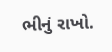ભીનું રાખો.